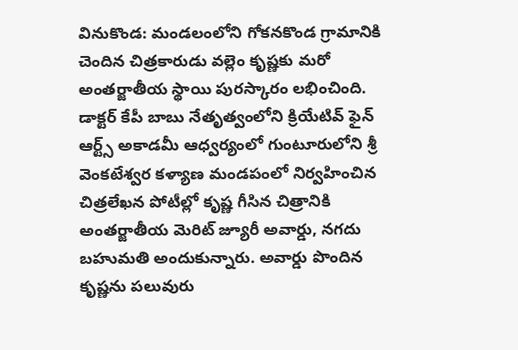వినుకొండ: మండలంలోని గోకనకొండ గ్రామానికి చెందిన చిత్రకారుడు వల్లెం కృష్ణకు మరో అంతర్జాతీయ స్థాయి పురస్కారం లభించింది. డాక్టర్ కేపీ బాబు నేతృత్వంలోని క్రియేటివ్ ఫైన్ ఆర్ట్స్ అకాడమీ ఆధ్వర్యంలో గుంటూరులోని శ్రీ వెంకటేశ్వర కళ్యాణ మండపంలో నిర్వహించిన చిత్రలేఖన పోటీల్లో కృష్ణ గీసిన చిత్రానికి అంతర్జాతీయ మెరిట్ జ్యూరీ అవార్డు, నగదు బహుమతి అందుకున్నారు. అవార్డు పొందిన కృష్ణను పలువురు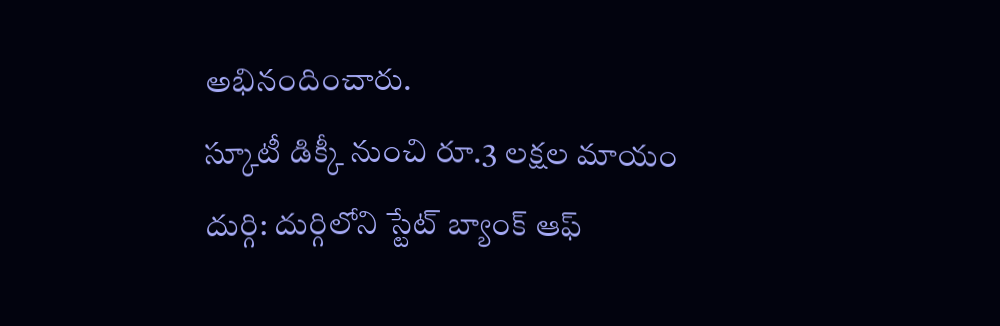అభినందించారు.
స్కూటీ డిక్కీ నుంచి రూ.3 లక్షల మాయం
దుర్గి: దుర్గిలోని స్టేట్ బ్యాంక్ ఆఫ్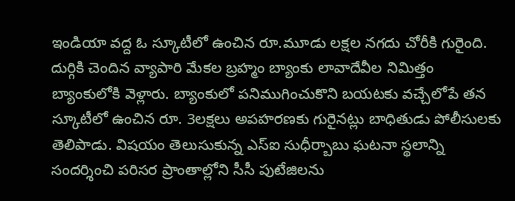ఇండియా వద్ద ఓ స్కూటీలో ఉంచిన రూ.మూడు లక్షల నగదు చోరీకి గురైంది. దుర్గికి చెందిన వ్యాపారి మేకల బ్రహ్మం బ్యాంకు లావాదేవీల నిమిత్తం బ్యాంకులోకి వెళ్లారు. బ్యాంకులో పనిముగించుకొని బయటకు వచ్చేలోపే తన స్కూటీలో ఉంచిన రూ. 3లక్షలు అపహరణకు గురైనట్లు బాధితుడు పోలీసులకు తెలిపాడు. విషయం తెలుసుకున్న ఎస్ఐ సుధీర్బాబు ఘటనా స్థలాన్ని సందర్శించి పరిసర ప్రాంతాల్లోని సీసీ పుటేజిలను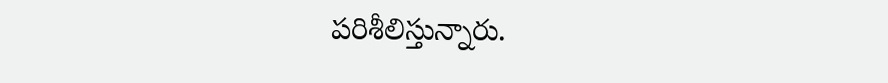పరిశీలిస్తున్నారు.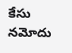కేసు నమోదు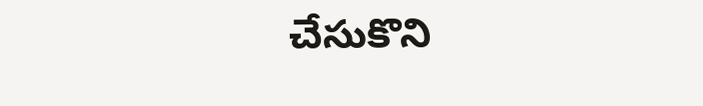చేసుకొని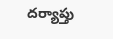దర్యాప్తు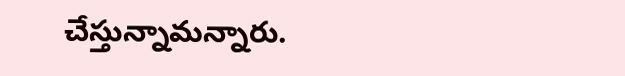చేస్తున్నామన్నారు.